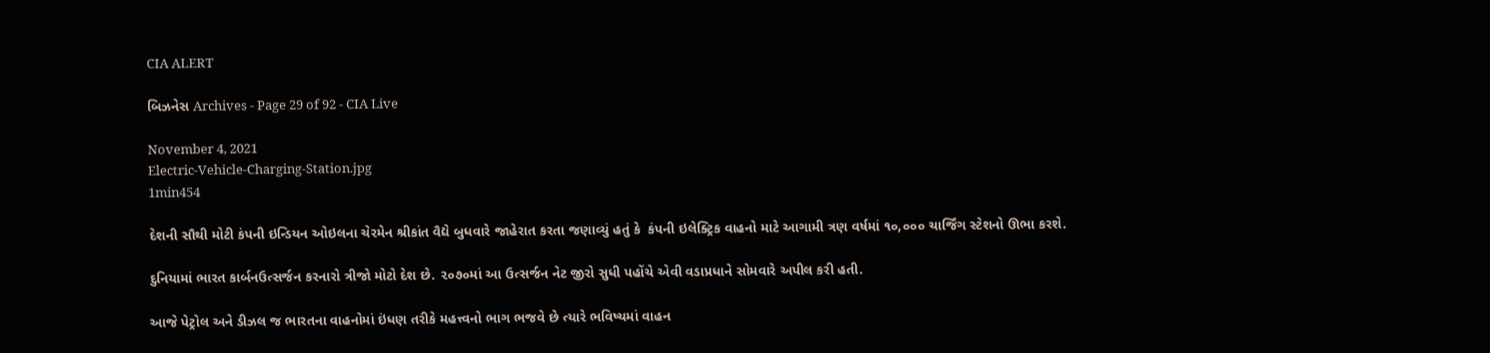CIA ALERT

બિઝનેસ Archives - Page 29 of 92 - CIA Live

November 4, 2021
Electric-Vehicle-Charging-Station.jpg
1min454

દેશની સૌથી મોટી કંપની ઇન્ડિયન ઓઇલના ચેરમેન શ્રીકાંત વૈદ્યે બુધવારે જાહેરાત કરતા જણાવ્યું હતું કે  કંપની ઇલેક્ટ્રિક વાહનો માટે આગામી ત્રણ વર્ષમાં ૧૦,૦૦૦ ચાર્જિંગ સ્ટેશનો ઊભા કરશે.

દુનિયામાં ભારત કાર્બનઉત્સર્જન કરનારો ત્રીજો મોટો દેશ છે. ૨૦૭૦માં આ ઉત્સર્જન નેટ જીરો સુધી પહોંચે એવી વડાપ્રધાને સોમવારે અપીલ કરી હતી.

આજે પેટ્રોલ અને ડીઝલ જ ભારતના વાહનોમાં ઇંધણ તરીકે મહત્ત્વનો ભાગ ભજવે છે ત્યારે ભવિષ્યમાં વાહન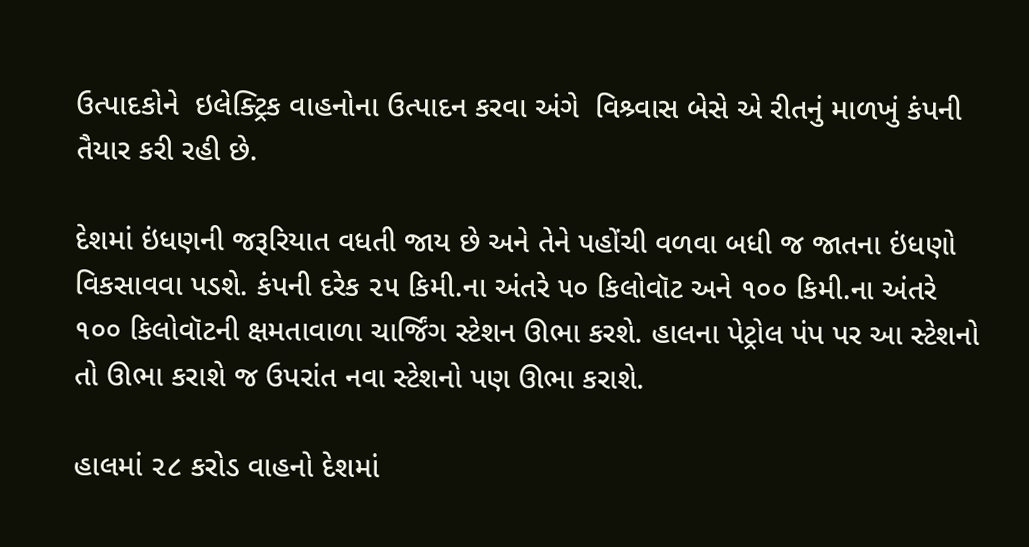ઉત્પાદકોને  ઇલેક્ટ્રિક વાહનોના ઉત્પાદન કરવા અંગે  વિશ્ર્વાસ બેસે એ રીતનું માળખું કંપની તૈયાર કરી રહી છે.

દેશમાં ઇંધણની જરૂરિયાત વધતી જાય છે અને તેને પહોંચી વળવા બધી જ જાતના ઇંધણો વિકસાવવા પડશે. કંપની દરેક ૨૫ કિમી.ના અંતરે ૫૦ કિલોવૉટ અને ૧૦૦ કિમી.ના અંતરે ૧૦૦ કિલોવૉટની ક્ષમતાવાળા ચાર્જિંગ સ્ટેશન ઊભા કરશે. હાલના પેટ્રોલ પંપ પર આ સ્ટેશનો તો ઊભા કરાશે જ ઉપરાંત નવા સ્ટેશનો પણ ઊભા કરાશે.

હાલમાં ૨૮ કરોડ વાહનો દેશમાં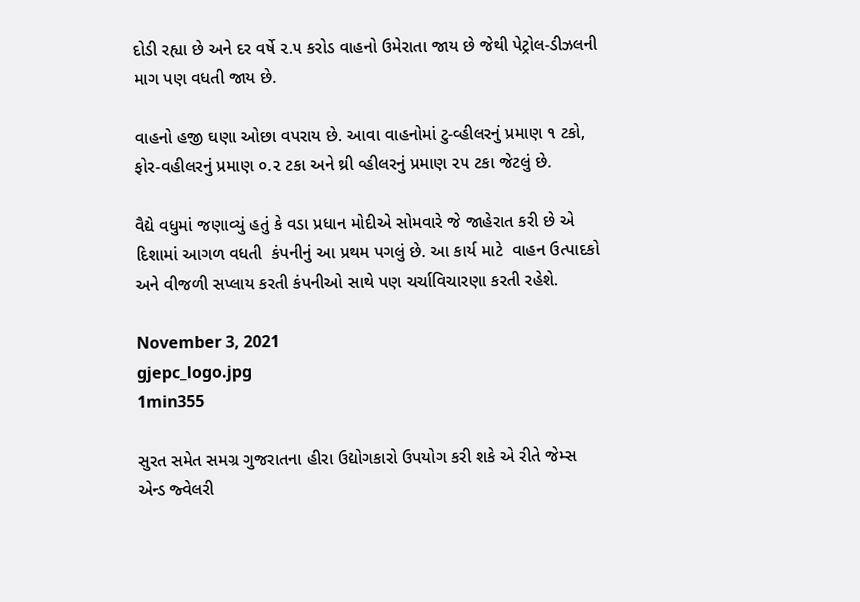દોડી રહ્યા છે અને દર વર્ષે ૨.૫ કરોડ વાહનો ઉમેરાતા જાય છે જેથી પેટ્રોલ-ડીઝલની માગ પણ વધતી જાય છે.

વાહનો હજી ઘણા ઓછા વપરાય છે. આવા વાહનોમાં ટુ-વ્હીલરનું પ્રમાણ ૧ ટકો, ફોર-વહીલરનું પ્રમાણ ૦.૨ ટકા અને થ્રી વ્હીલરનું પ્રમાણ ૨૫ ટકા જેટલું છે.

વૈદ્યે વધુમાં જણાવ્યું હતું કે વડા પ્રધાન મોદીએ સોમવારે જે જાહેરાત કરી છે એ દિશામાં આગળ વધતી  કંપનીનું આ પ્રથમ પગલું છે. આ કાર્ય માટે  વાહન ઉત્પાદકો અને વીજળી સપ્લાય કરતી કંપનીઓ સાથે પણ ચર્ચાવિચારણા કરતી રહેશે.

November 3, 2021
gjepc_logo.jpg
1min355

સુરત સમેત સમગ્ર ગુજરાતના હીરા ઉદ્યોગકારો ઉપયોગ કરી શકે એ રીતે જેમ્સ એન્ડ જ્વેલરી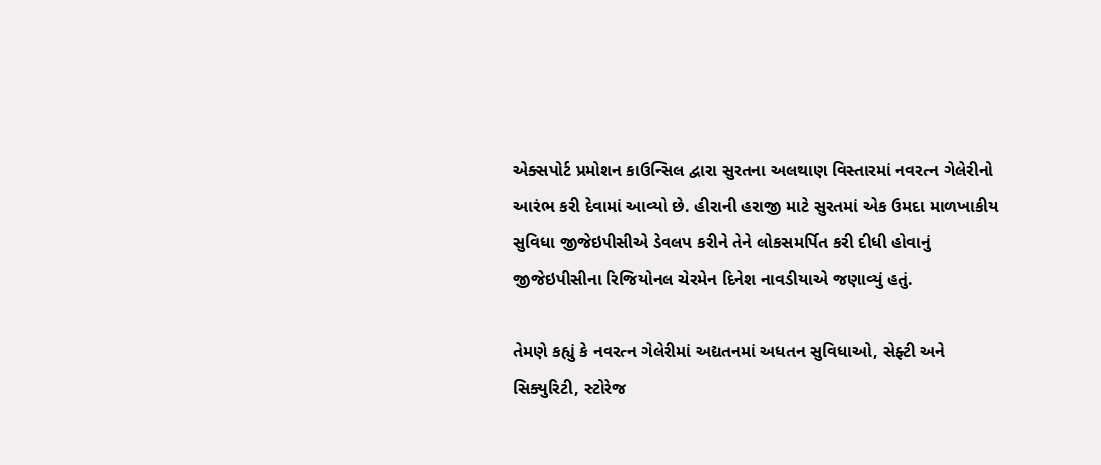એક્સપોર્ટ પ્રમોશન કાઉન્સિલ દ્વારા સુરતના અલથાણ વિસ્તારમાં નવરત્ન ગેલેરીનો આરંભ કરી દેવામાં આવ્યો છે. હીરાની હરાજી માટે સુરતમાં એક ઉમદા માળખાકીય સુવિધા જીજેઇપીસીએ ડેવલપ કરીને તેને લોકસમર્પિત કરી દીધી હોવાનું જીજેઇપીસીના રિજિયોનલ ચેરમેન દિનેશ નાવડીયાએ જણાવ્યું હતું.

તેમણે કહ્યું કે નવરત્ન ગેલેરીમાં અદ્યતનમાં અધતન સુવિધાઓ, સેફ્ટી અને સિક્યુરિટી, સ્ટોરેજ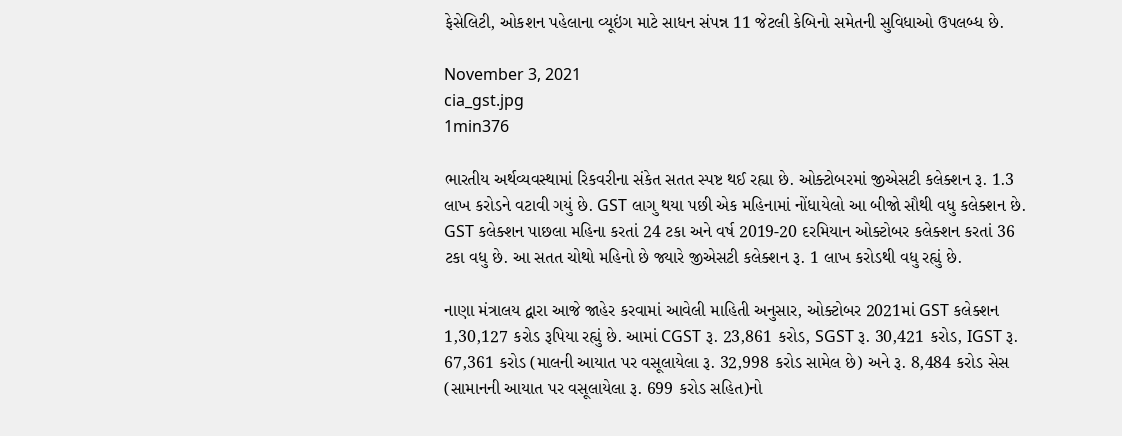ફેસેલિટી, ઓકશન પહેલાના વ્યૂઇંગ માટે સાધન સંપન્ન 11 જેટલી કેબિનો સમેતની સુવિધાઓ ઉપલબ્ધ છે.

November 3, 2021
cia_gst.jpg
1min376

ભારતીય અર્થવ્યવસ્થામાં રિકવરીના સંકેત સતત સ્પષ્ટ થઈ રહ્યા છે. ઓક્ટોબરમાં જીએસટી કલેક્શન રૂ. 1.3 લાખ કરોડને વટાવી ગયું છે. GST લાગુ થયા પછી એક મહિનામાં નોંધાયેલો આ બીજો સૌથી વધુ કલેક્શન છે. GST કલેક્શન પાછલા મહિના કરતાં 24 ટકા અને વર્ષ 2019-20 દરમિયાન ઓક્ટોબર કલેક્શન કરતાં 36 ટકા વધુ છે. આ સતત ચોથો મહિનો છે જ્યારે જીએસટી કલેક્શન રૂ. 1 લાખ કરોડથી વધુ રહ્યું છે.

નાણા મંત્રાલય દ્વારા આજે જાહેર કરવામાં આવેલી માહિતી અનુસાર, ઓક્ટોબર 2021માં GST કલેક્શન 1,30,127 કરોડ રૂપિયા રહ્યું છે. આમાં CGST રૂ. 23,861 કરોડ, SGST રૂ. 30,421 કરોડ, IGST રૂ. 67,361 કરોડ (માલની આયાત પર વસૂલાયેલા રૂ. 32,998 કરોડ સામેલ છે) અને રૂ. 8,484 કરોડ સેસ (સામાનની આયાત પર વસૂલાયેલા રૂ. 699 કરોડ સહિત)નો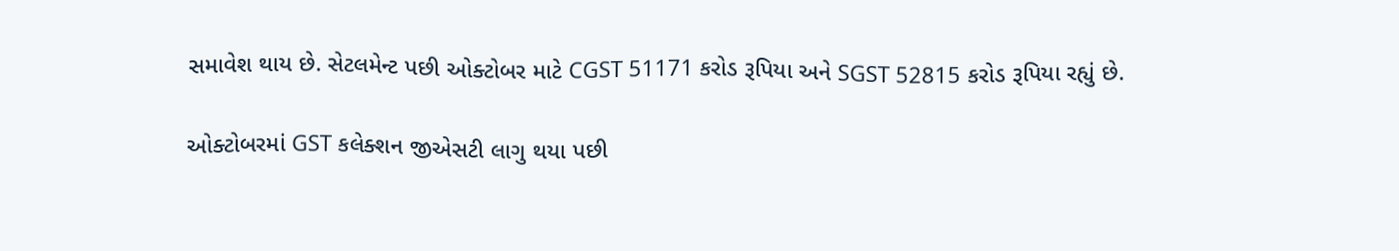સમાવેશ થાય છે. સેટલમેન્ટ પછી ઓક્ટોબર માટે CGST 51171 કરોડ રૂપિયા અને SGST 52815 કરોડ રૂપિયા રહ્યું છે.

ઓક્ટોબરમાં GST કલેક્શન જીએસટી લાગુ થયા પછી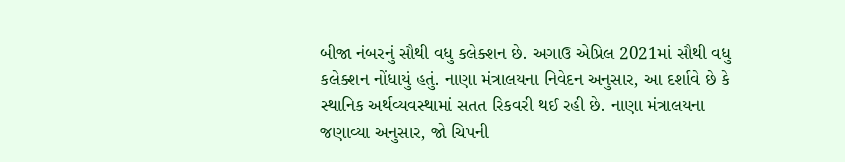બીજા નંબરનું સૌથી વધુ કલેક્શન છે. અગાઉ એપ્રિલ 2021માં સૌથી વધુ કલેક્શન નોંધાયું હતું. નાણા મંત્રાલયના નિવેદન અનુસાર, આ દર્શાવે છે કે સ્થાનિક અર્થવ્યવસ્થામાં સતત રિકવરી થઈ રહી છે. નાણા મંત્રાલયના જણાવ્યા અનુસાર, જો ચિપની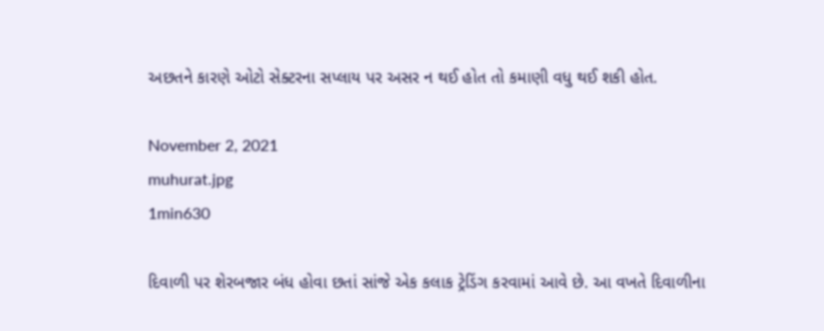અછતને કારણે ઓટો સેક્ટરના સપ્લાય પર અસર ન થઈ હોત તો કમાણી વધુ થઈ શકી હોત.

November 2, 2021
muhurat.jpg
1min630

દિવાળી પર શેરબજાર બંધ હોવા છતાં સાંજે એક કલાક ટ્રેડિંગ કરવામાં આવે છે. આ વખતે દિવાળીના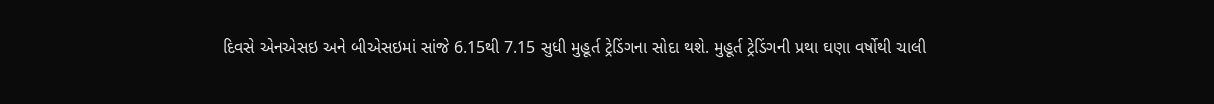દિવસે એનએસઇ અને બીએસઇમાં સાંજે 6.15થી 7.15 સુધી મુહૂર્ત ટ્રેડિંગના સોદા થશે. મુહૂર્ત ટ્રેડિંગની પ્રથા ઘણા વર્ષોથી ચાલી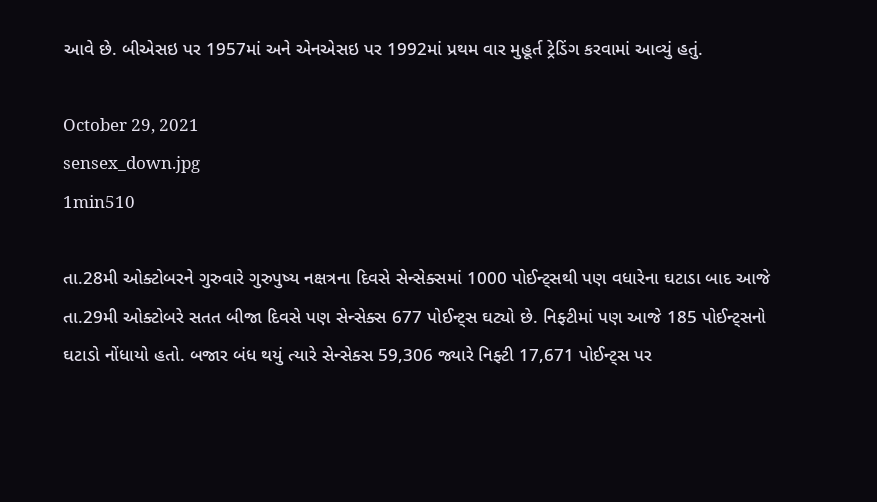આવે છે. બીએસઇ પર 1957માં અને એનએસઇ પર 1992માં પ્રથમ વાર મુહૂર્ત ટ્રેડિંગ કરવામાં આવ્યું હતું.

October 29, 2021
sensex_down.jpg
1min510

તા.28મી ઓક્ટોબરને ગુરુવારે ગુરુપુષ્ય નક્ષત્રના દિવસે સેન્સેક્સમાં 1000 પોઈન્ટ્સથી પણ વધારેના ઘટાડા બાદ આજે તા.29મી ઓક્ટોબરે સતત બીજા દિવસે પણ સેન્સેક્સ 677 પોઈન્ટ્સ ઘટ્યો છે. નિફ્ટીમાં પણ આજે 185 પોઈન્ટ્સનો ઘટાડો નોંધાયો હતો. બજાર બંધ થયું ત્યારે સેન્સેક્સ 59,306 જ્યારે નિફ્ટી 17,671 પોઈન્ટ્સ પર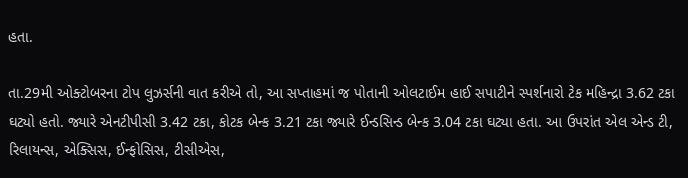હતા.

તા.29મી ઓક્ટોબરના ટોપ લુઝર્સની વાત કરીએ તો, આ સપ્તાહમાં જ પોતાની ઓલટાઈમ હાઈ સપાટીને સ્પર્શનારો ટેક મહિન્દ્રા 3.62 ટકા ઘટ્યો હતો. જ્યારે એનટીપીસી 3.42 ટકા, કોટક બેન્ક 3.21 ટકા જ્યારે ઈન્ડસિન્ડ બેન્ક 3.04 ટકા ઘટ્યા હતા. આ ઉપરાંત એલ એન્ડ ટી, રિલાયન્સ, એક્સિસ, ઈન્ફોસિસ, ટીસીએસ,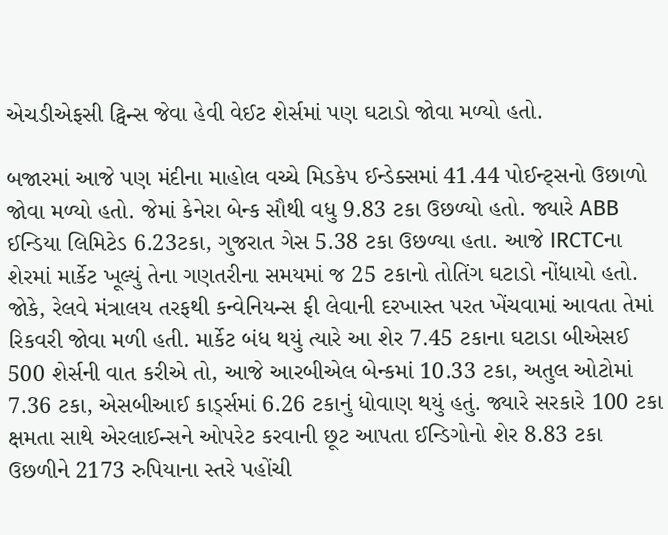એચડીએફસી ટ્વિન્સ જેવા હેવી વેઈટ શેર્સમાં પણ ઘટાડો જોવા મળ્યો હતો.

બજારમાં આજે પણ મંદીના માહોલ વચ્ચે મિડકેપ ઈન્ડેક્સમાં 41.44 પોઈન્ટ્સનો ઉછાળો જોવા મળ્યો હતો. જેમાં કેનેરા બેન્ક સૌથી વધુ 9.83 ટકા ઉછળ્યો હતો. જ્યારે ABB ઈન્ડિયા લિમિટેડ 6.23ટકા, ગુજરાત ગેસ 5.38 ટકા ઉછળ્યા હતા. આજે IRCTCના શેરમાં માર્કેટ ખૂલ્યું તેના ગણતરીના સમયમાં જ 25 ટકાનો તોતિંગ ઘટાડો નોંધાયો હતો. જોકે, રેલવે મંત્રાલય તરફથી કન્વેનિયન્સ ફી લેવાની દરખાસ્ત પરત ખેંચવામાં આવતા તેમાં રિકવરી જોવા મળી હતી. માર્કેટ બંધ થયું ત્યારે આ શેર 7.45 ટકાના ઘટાડા બીએસઈ 500 શેર્સની વાત કરીએ તો, આજે આરબીએલ બેન્કમાં 10.33 ટકા, અતુલ ઓટોમાં 7.36 ટકા, એસબીઆઈ કાર્ડ્સમાં 6.26 ટકાનું ધોવાણ થયું હતું. જ્યારે સરકારે 100 ટકા ક્ષમતા સાથે એરલાઈન્સને ઓપરેટ કરવાની છૂટ આપતા ઈન્ડિગોનો શેર 8.83 ટકા ઉછળીને 2173 રુપિયાના સ્તરે પહોંચી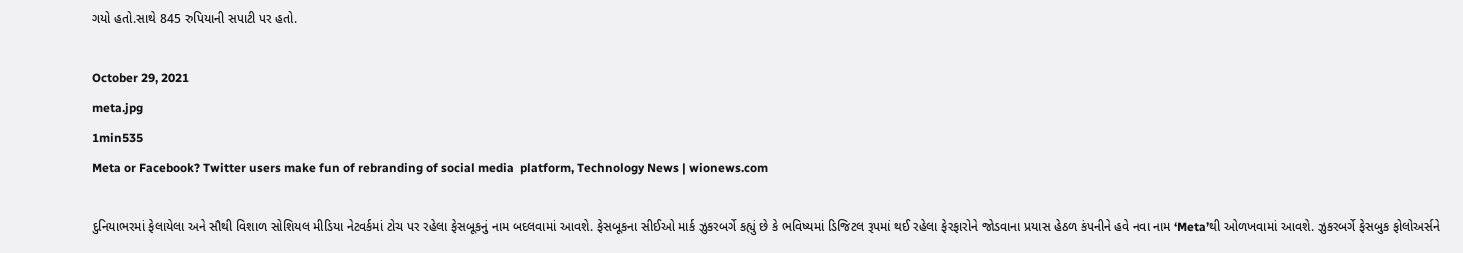ગયો હતો.સાથે 845 રુપિયાની સપાટી પર હતો.

October 29, 2021
meta.jpg
1min535
Meta or Facebook? Twitter users make fun of rebranding of social media  platform, Technology News | wionews.com

દુનિયાભરમાં ફેલાયેલા અને સૌથી વિશાળ સોશિયલ મીડિયા નેટવર્કમાં ટોચ પર રહેલા ફેસબૂકનું નામ બદલવામાં આવશે. ફેસબૂકના સીઈઓ માર્ક ઝુકરબર્ગે કહ્યું છે કે ભવિષ્યમાં ડિજિટલ રૂપમાં થઈ રહેલા ફેરફારોને જોડવાના પ્રયાસ હેઠળ કંપનીને હવે નવા નામ ‘Meta’થી ઓળખવામાં આવશે. ઝુકરબર્ગે ફેસબુક ફોલોઅર્સને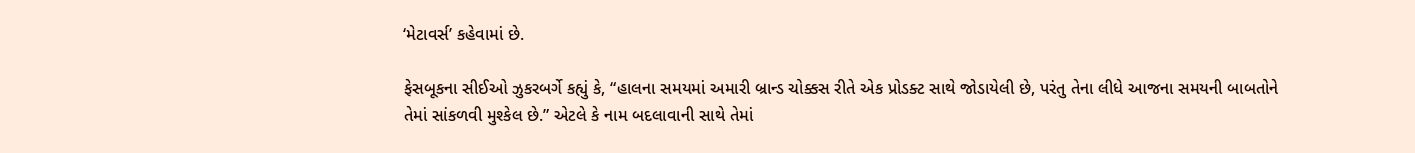‘મેટાવર્સ’ કહેવામાં છે.

ફેસબૂકના સીઈઓ ઝુકરબર્ગે કહ્યું કે, “હાલના સમયમાં અમારી બ્રાન્ડ ચોક્કસ રીતે એક પ્રોડક્ટ સાથે જોડાયેલી છે, પરંતુ તેના લીધે આજના સમયની બાબતોને તેમાં સાંકળવી મુશ્કેલ છે.” એટલે કે નામ બદલાવાની સાથે તેમાં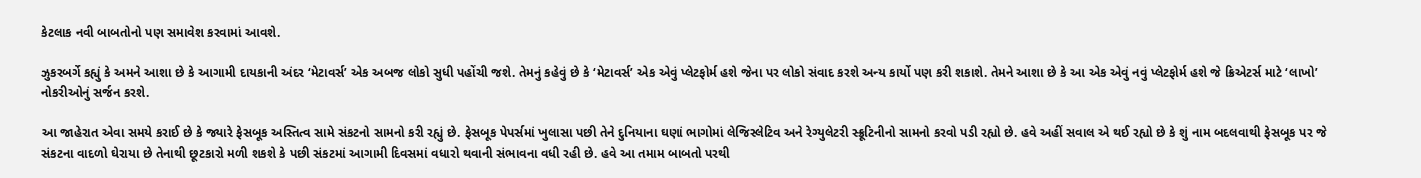કેટલાક નવી બાબતોનો પણ સમાવેશ કરવામાં આવશે.

ઝુકરબર્ગે કહ્યું કે અમને આશા છે કે આગામી દાયકાની અંદર ‘મેટાવર્સ’ એક અબજ લોકો સુધી પહોંચી જશે. તેમનું કહેવું છે કે ‘મેટાવર્સ’ એક એવું પ્લેટફોર્મ હશે જેના પર લોકો સંવાદ કરશે અન્ય કાર્યો પણ કરી શકાશે. તેમને આશા છે કે આ એક એવું નવું પ્લેટફોર્મ હશે જે ક્રિએટર્સ માટે ‘લાખો’ નોકરીઓનું સર્જન કરશે.

આ જાહેરાત એવા સમયે કરાઈ છે કે જ્યારે ફેસબૂક અસ્તિત્વ સામે સંકટનો સામનો કરી રહ્યું છે. ફેસબૂક પેપર્સમાં ખુલાસા પછી તેને દુનિયાના ઘણાં ભાગોમાં લેજિસ્લેટિવ અને રેગ્યુલેટરી સ્ક્રૂટિનીનો સામનો કરવો પડી રહ્યો છે. હવે અહીં સવાલ એ થઈ રહ્યો છે કે શું નામ બદલવાથી ફેસબૂક પર જે સંકટના વાદળો ઘેરાયા છે તેનાથી છૂટકારો મળી શકશે કે પછી સંકટમાં આગામી દિવસમાં વધારો થવાની સંભાવના વધી રહી છે. હવે આ તમામ બાબતો પરથી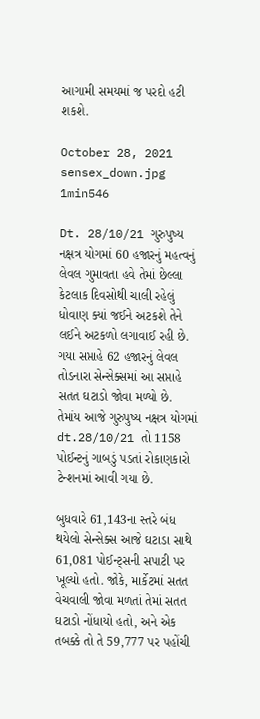આગામી સમયમાં જ પરદો હટી શકશે.

October 28, 2021
sensex_down.jpg
1min546

Dt. 28/10/21 ગુરુપુષ્ય નક્ષત્ર યોગમાં 60 હજારનું મહત્વનું લેવલ ગુમાવતા હવે તેમાં છેલ્લા કેટલાક દિવસોથી ચાલી રહેલું ધોવાણ ક્યાં જઈને અટકશે તેને લઈને અટકળો લગાવાઈ રહી છે. ગયા સપ્તાહે 62 હજારનું લેવલ તોડનારા સેન્સેક્સમાં આ સપ્તાહે સતત ઘટાડો જોવા મળ્યો છે. તેમાંય આજે ગુરુપુષ્ય નક્ષત્ર યોગમાં dt.28/10/21 તો 1158 પોઈન્ટનું ગાબડું પડતાં રોકાણકારો ટેન્શનમાં આવી ગયા છે.

બુધવારે 61,143ના સ્તરે બંધ થયેલો સેન્સેક્સ આજે ઘટાડા સાથે 61,081 પોઈન્ટ્સની સપાટી પર ખૂલ્યો હતો. જોકે, માર્કેટમાં સતત વેચવાલી જોવા મળતાં તેમાં સતત ઘટાડો નોંધાયો હતો, અને એક તબક્કે તો તે 59,777 પર પહોંચી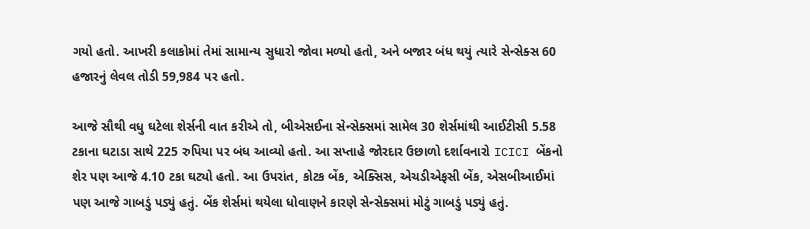ગયો હતો. આખરી કલાકોમાં તેમાં સામાન્ય સુધારો જોવા મળ્યો હતો, અને બજાર બંધ થયું ત્યારે સેન્સેક્સ 60 હજારનું લેવલ તોડી 59,984 પર હતો.

આજે સૌથી વધુ ઘટેલા શેર્સની વાત કરીએ તો, બીએસઈના સેન્સેક્સમાં સામેલ 30 શેર્સમાંથી આઈટીસી 5.58 ટકાના ઘટાડા સાથે 225 રુપિયા પર બંધ આવ્યો હતો. આ સપ્તાહે જોરદાર ઉછાળો દર્શાવનારો ICICI બેંકનો શેર પણ આજે 4.10 ટકા ઘટ્યો હતો. આ ઉપરાંત, કોટક બેંક, એક્સિસ, એચડીએફસી બેંક, એસબીઆઈમાં પણ આજે ગાબડું પડ્યું હતું. બેંક શેર્સમાં થયેલા ધોવાણને કારણે સેન્સેક્સમાં મોટું ગાબડું પડ્યું હતું.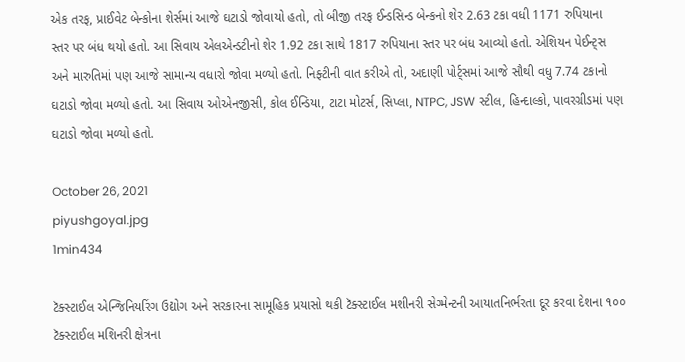એક તરફ, પ્રાઈવેટ બેન્કોના શેર્સમાં આજે ઘટાડો જોવાયો હતો, તો બીજી તરફ ઈન્ડસિન્ડ બેન્કનો શેર 2.63 ટકા વધી 1171 રુપિયાના સ્તર પર બંધ થયો હતો. આ સિવાય એલએન્ડટીનો શેર 1.92 ટકા સાથે 1817 રુપિયાના સ્તર પર બંધ આવ્યો હતો. એશિયન પેઈન્ટ્સ અને મારુતિમાં પણ આજે સામાન્ય વધારો જોવા મળ્યો હતો. નિફ્ટીની વાત કરીએ તો, અદાણી પોર્ટ્સમાં આજે સૌથી વધુ 7.74 ટકાનો ઘટાડો જોવા મળ્યો હતો. આ સિવાય ઓએનજીસી, કોલ ઈન્ડિયા, ટાટા મોટર્સ, સિપ્લા, NTPC, JSW સ્ટીલ, હિન્દાલ્કો, પાવરગ્રીડમાં પણ ઘટાડો જોવા મળ્યો હતો.

October 26, 2021
piyushgoyal.jpg
1min434

ટૅક્સ્ટાઈલ એન્જિનિયરિંગ ઉદ્યોગ અને સરકારના સામૂહિક પ્રયાસો થકી ટૅક્સ્ટાઈલ મશીનરી સેગ્મેન્ટની આયાતનિર્ભરતા દૂર કરવા દેશના ૧૦૦ ટૅક્સ્ટાઈલ મશિનરી ક્ષેત્રના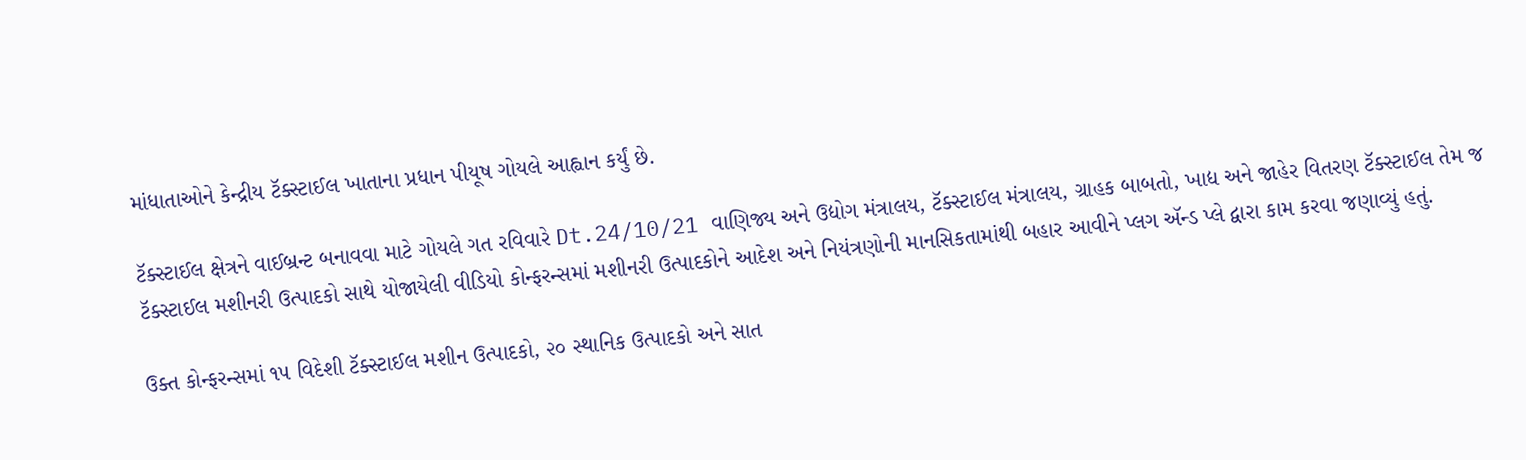માંધાતાઓને કેન્દ્રીય ટૅક્સ્ટાઈલ ખાતાના પ્રધાન પીયૂષ ગોયલે આહ્વાન કર્યું છે.

ટૅક્સ્ટાઈલ ક્ષેત્રને વાઈબ્રન્ટ બનાવવા માટે ગોયલે ગત રવિવારે Dt.24/10/21 વાણિજ્ય અને ઉદ્યોગ મંત્રાલય, ટૅક્સ્ટાઈલ મંત્રાલય, ગ્રાહક બાબતો, ખાદ્ય અને જાહેર વિતરણ ટૅક્સ્ટાઈલ તેમ જ ટૅક્સ્ટાઈલ મશીનરી ઉત્પાદકો સાથે યોજાયેલી વીડિયો કોન્ફરન્સમાં મશીનરી ઉત્પાદકોને આદેશ અને નિયંત્રણોની માનસિકતામાંથી બહાર આવીને પ્લગ ઍન્ડ પ્લે દ્વારા કામ કરવા જણાવ્યું હતું.

ઉક્ત કોન્ફરન્સમાં ૧૫ વિદેશી ટૅક્સ્ટાઈલ મશીન ઉત્પાદકો, ૨૦ સ્થાનિક ઉત્પાદકો અને સાત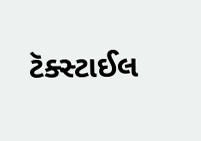ટૅક્સ્ટાઈલ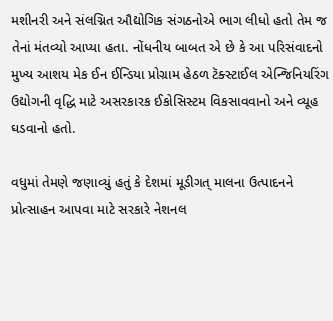મશીનરી અને સંલગ્નિત ઔદ્યોગિક સંગઠનોએ ભાગ લીધો હતો તેમ જ તેનાં મંતવ્યો આપ્યા હતા. નોંધનીય બાબત એ છે કે આ પરિસંવાદનો મુખ્ય આશય મેક ઈન ઈન્ડિયા પ્રોગ્રામ હેઠળ ટૅક્સ્ટાઈલ એન્જિનિયરિંગ ઉદ્યોગની વૃદ્ધિ માટે અસરકારક ઈકોસિસ્ટમ વિકસાવવાનો અને વ્યૂહ ઘડવાનો હતો.

વધુમાં તેમણે જણાવ્યું હતું કે દેશમાં મૂડીગત્ માલના ઉત્પાદનને પ્રોત્સાહન આપવા માટે સરકારે નેશનલ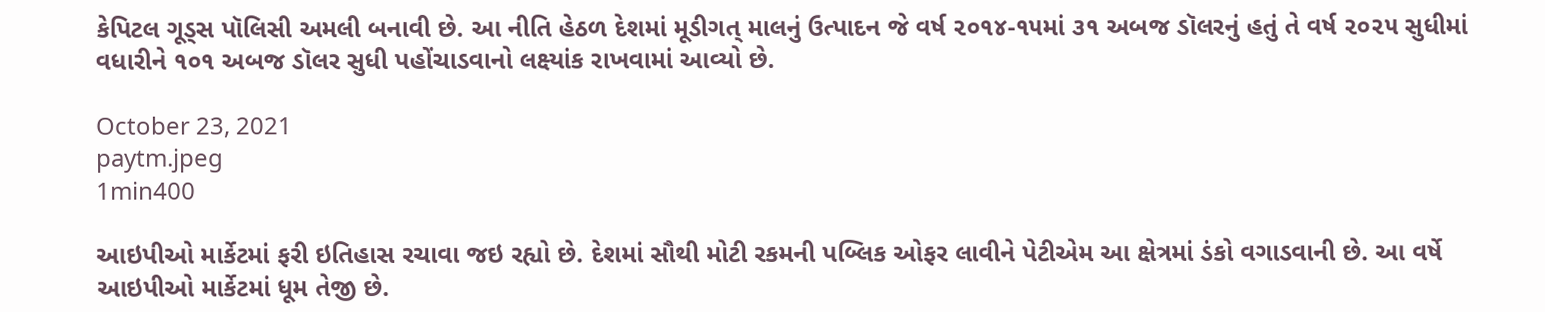કેપિટલ ગૂડ્સ પૉલિસી અમલી બનાવી છે. આ નીતિ હેઠળ દેશમાં મૂડીગત્ માલનું ઉત્પાદન જે વર્ષ ૨૦૧૪-૧૫માં ૩૧ અબજ ડૉલરનું હતું તે વર્ષ ૨૦૨૫ સુધીમાં વધારીને ૧૦૧ અબજ ડૉલર સુધી પહોંચાડવાનો લક્ષ્યાંક રાખવામાં આવ્યો છે.

October 23, 2021
paytm.jpeg
1min400

આઇપીઓ માર્કેટમાં ફરી ઇતિહાસ રચાવા જઇ રહ્યો છે. દેશમાં સૌથી મોટી રકમની પબ્લિક ઓફર લાવીને પેટીએમ આ ક્ષેત્રમાં ડંકો વગાડવાની છે. આ વર્ષે આઇપીઓ માર્કેટમાં ધૂમ તેજી છે.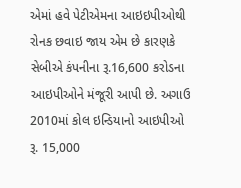એમાં હવે પેટીએમના આઇઇપીઓથી રોનક છવાઇ જાય એમ છે કારણકે સેબીએ કંપનીના રૂ.16,600 કરોડના આઇપીઓને મંજૂરી આપી છે. અગાઉ 2010માં કોલ ઇન્ડિયાનો આઇપીઓ રૂ. 15,000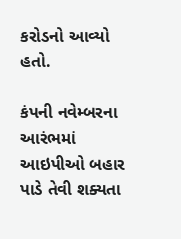કરોડનો આવ્યો હતો.

કંપની નવેમ્બરના આરંભમાં આઇપીઓ બહાર પાડે તેવી શક્યતા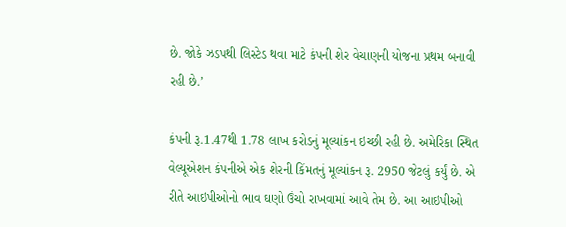છે. જોકે ઝડપથી લિસ્ટેડ થવા માટે કંપની શેર વેચાણની યોજના પ્રથમ બનાવી રહી છે.’

કંપની રૂ.1.47થી 1.78 લાખ કરોડનું મૂલ્યાંકન ઇચ્છી રહી છે. અમેરિકા સ્થિત વેલ્યૂએશન કંપનીએ એક શેરની કિંમતનું મૂલ્યાંકન રૂ. 2950 જેટલું કર્યું છે. એ રીતે આઇપીઓનો ભાવ ઘણો ઉંચો રાખવામાં આવે તેમ છે. આ આઇપીઓ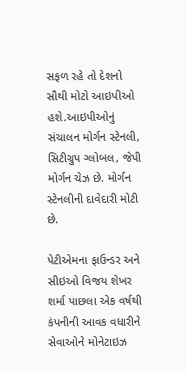સફળ રહે તો દેશનો સૌથી મોટો આઇપીઓ હશે.આઇપીઓનું સંચાલન મોર્ગન સ્ટેનલી, સિટીગ્રુપ ગ્લોબલ, જેપી મોર્ગન ચેઝ છે. મોર્ગન સ્ટેનલીની દાવેદારી મોટી છે.

પેટીએમના ફાઉન્ડર અને સીઇઓ વિજય શેખર શર્મા પાછલા એક વર્ષથી કંપનીની આવક વધારીને સેવાઓને મોનેટાઇઝ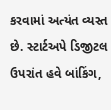કરવામાં અત્યંત વ્યસ્ત છે. સ્ટાર્ટઅપે ડિજીટલ ઉપરાંત હવે બાંકિંગ,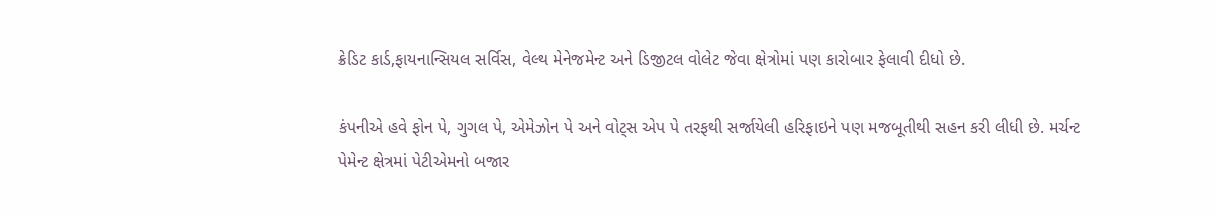ક્રેડિટ કાર્ડ,ફાયનાન્સિયલ સર્વિસ, વેલ્થ મેનેજમેન્ટ અને ડિજીટલ વોલેટ જેવા ક્ષેત્રોમાં પણ કારોબાર ફેલાવી દીધો છે.

કંપનીએ હવે ફોન પે, ગુગલ પે, એમેઝોન પે અને વોટ્સ એપ પે તરફથી સર્જાયેલી હરિફાઇને પણ મજબૂતીથી સહન કરી લીધી છે. મર્ચન્ટ પેમેન્ટ ક્ષેત્રમાં પેટીએમનો બજાર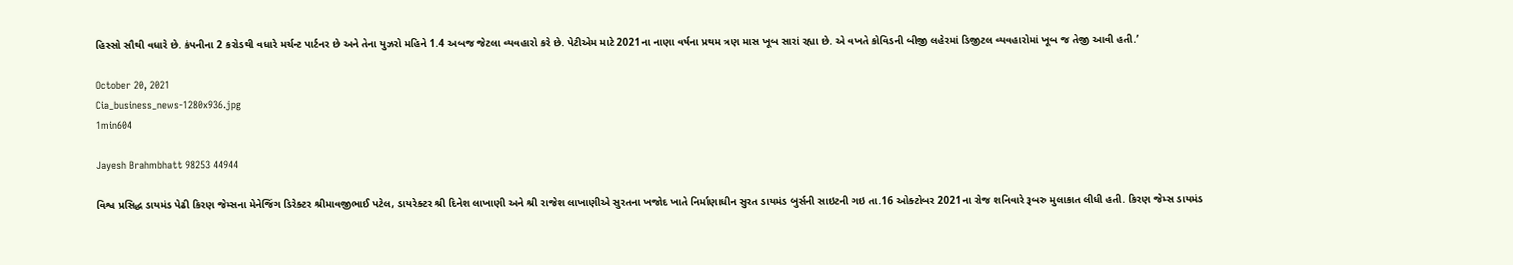હિસ્સો સૌથી વધારે છે. કંપનીના 2 કરોડથી વધારે મર્ચન્ટ પાર્ટનર છે અને તેના યુઝરો મહિને 1.4 અબજ જેટલા વ્યવહારો કરે છે. પેટીએમ માટે 2021ના નાણા વર્ષના પ્રથમ ત્રણ માસ ખૂબ સારાં રહ્યા છે. એ વખતે કોવિડની બીજી લહેરમાં ડિજીટલ વ્યવહારોમાં ખૂબ જ તેજી આવી હતી.’

October 20, 2021
Cia_business_news-1280x936.jpg
1min604

Jayesh Brahmbhatt 98253 44944

વિશ્વ પ્રસિદ્ધ ડાયમંડ પેઢી કિરણ જેમ્સના મેનેજિંગ ડિરેક્ટર શ્રીમાવજીભાઈ પટેલ, ડાયરેક્ટર શ્રી દિનેશ લાખાણી અને શ્રી રાજેશ લાખાણીએ સુરતના ખજોદ ખાતે નિર્માણાધીન સુરત ડાયમંડ બુર્સની સાઇટની ગઇ તા.16 ઓક્ટોબર 2021ના રોજ શનિવારે રૂબરુ મુલાકાત લીધી હતી. કિરણ જેમ્સ ડાયમંડ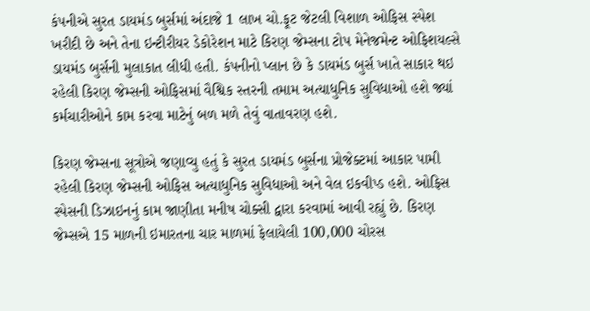કંપનીએ સુરત ડાયમંડ બુર્સમાં અંદાજે 1 લાખ ચો.ફૂટ જેટલી વિશાળ ઓફિસ સ્પેશ ખરીદી છે અને તેના ઇન્ટીરીયર ડેકોરેશન માટે કિરણ જેમ્સના ટોપ મેનેજમેન્ટ ઓફિશયલ્સે ડાયમંડ બુર્સની મુલાકાત લીધી હતી. કંપનીનો પ્લાન છે કે ડાયમંડ બુર્સ ખાતે સાકાર થઇ રહેલી કિરણ જેમ્સની ઓફિસમાં વૈશ્વિક સ્તરની તમામ અત્યાધુનિક સુવિધાઓ હશે જ્યાં કર્મચારીઓને કામ કરવા માટેનું બળ મળે તેવું વાતાવરણ હશે.

કિરણ જેમ્સના સૂત્રોએ જણાવ્યુ હતું કે સુરત ડાયમંડ બુર્સના પ્રોજેક્ટમાં આકાર પામી રહેલી કિરણ જેમ્સની ઓફિસ અત્યાધુનિક સુવિધાઓ અને વેલ ઇકવીપ્ડ હશે. ઓફિસ સ્પેસની ડિઝાઇનનું કામ જાણીતા મનીષ ચોક્સી દ્વારા કરવામાં આવી રહ્યું છે. કિરણ જેમ્સએ 15 માળની ઇમારતના ચાર માળમાં ફેલાયેલી 100,000 ચોરસ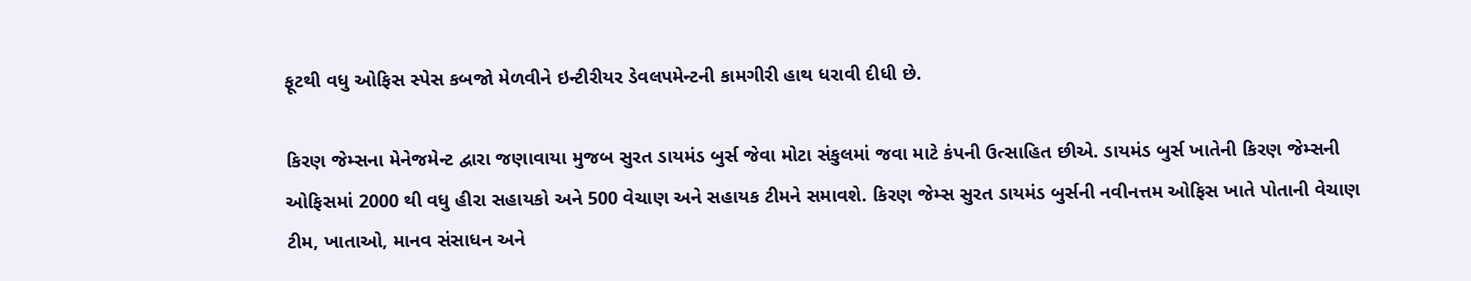ફૂટથી વધુ ઓફિસ સ્પેસ કબજો મેળવીને ઇન્ટીરીયર ડેવલપમેન્ટની કામગીરી હાથ ધરાવી દીધી છે.

કિરણ જેમ્સના મેનેજમેન્ટ દ્વારા જણાવાયા મુજબ સુરત ડાયમંડ બુર્સ જેવા મોટા સંકુલમાં જવા માટે કંપની ઉત્સાહિત છીએ. ડાયમંડ બુર્સ ખાતેની કિરણ જેમ્સની ઓફિસમાં 2000 થી વધુ હીરા સહાયકો અને 500 વેચાણ અને સહાયક ટીમને સમાવશે. કિરણ જેમ્સ સુરત ડાયમંડ બુર્સની નવીનત્તમ ઓફિસ ખાતે પોતાની વેચાણ ટીમ, ખાતાઓ, માનવ સંસાધન અને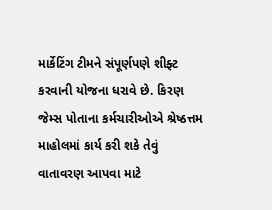માર્કેટિંગ ટીમને સંપૂર્ણપણે શીફ્ટ કરવાની યોજના ધરાવે છે. કિરણ જેમ્સ પોતાના કર્મચારીઓએ શ્રેષ્ઠત્તમ માહોલમાં કાર્ય કરી શકે તેવું વાતાવરણ આપવા માટે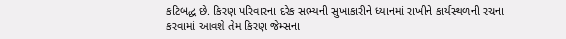કટિબદ્ધ છે. કિરણ પરિવારના દરેક સભ્યની સુખાકારીને ધ્યાનમાં રાખીને કાર્યસ્થળની રચના કરવામાં આવશે તેમ કિરણ જેમ્સના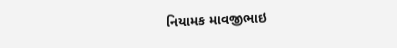નિયામક માવજીભાઇ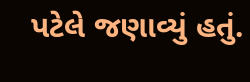પટેલે જણાવ્યું હતું.